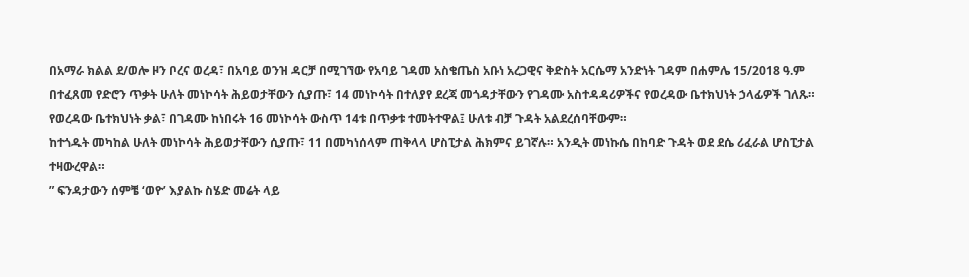በአማራ ክልል ደ/ወሎ ዞን ቦረና ወረዳ፣ በአባይ ወንዝ ዳርቻ በሚገኘው የአባይ ገዳመ አስቄጤስ አቡነ አረጋዊና ቅድስት አርሴማ አንድነት ገዳም በሐምሌ 15/2018 ዓ.ም በተፈጸመ የድሮን ጥቃት ሁለት መነኮሳት ሕይወታቸውን ሲያጡ፣ 14 መነኮሳት በተለያየ ደረጃ መጎዳታቸውን የገዳሙ አስተዳዳሪዎችና የወረዳው ቤተክህነት ኃላፊዎች ገለጹ።
የወረዳው ቤተክህነት ቃል፣ በገዳሙ ከነበሩት 16 መነኮሳት ውስጥ 14ቱ በጥቃቱ ተመትተዋል፤ ሁለቱ ብቻ ጉዳት አልደረሰባቸውም።
ከተጎዱት መካከል ሁለት መነኮሳት ሕይወታቸውን ሲያጡ፣ 11 በመካነሰላም ጠቅላላ ሆስፒታል ሕክምና ይገኛሉ። አንዲት መነኩሴ በከባድ ጉዳት ወደ ደሴ ሪፈራል ሆስፒታል ተዛውረዋል።
” ፍንዳታውን ሰምቼ ‘ወዮ’ እያልኩ ስሄድ መሬት ላይ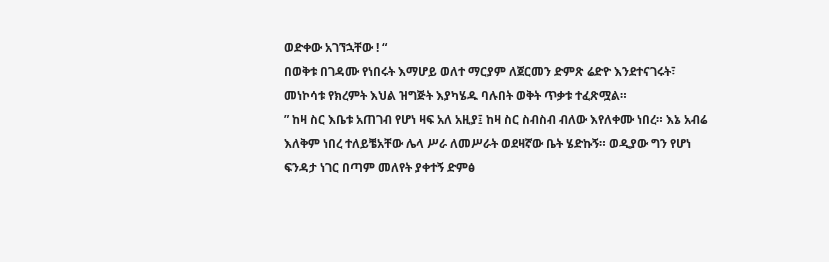ወድቀው አገኘኋቸው ! “
በወቅቱ በገዳሙ የነበሩት እማሆይ ወለተ ማርያም ለጀርመን ድምጽ ሬድዮ እንደተናገሩት፣ መነኮሳቱ የክረምት እህል ዝግጅት እያካሄዱ ባሉበት ወቅት ጥቃቱ ተፈጽሟል።
” ከዛ ስር እቤቱ አጠገብ የሆነ ዛፍ አለ አዚያ፤ ከዛ ስር ስብስብ ብለው እየለቀሙ ነበረ። እኔ አብሬ እለቅም ነበረ ተለይቼአቸው ሌላ ሥራ ለመሥራት ወደዛኛው ቤት ሄድኩኝ። ወዲያው ግን የሆነ ፍንዳታ ነገር በጣም መለየት ያቀተኝ ድምፅ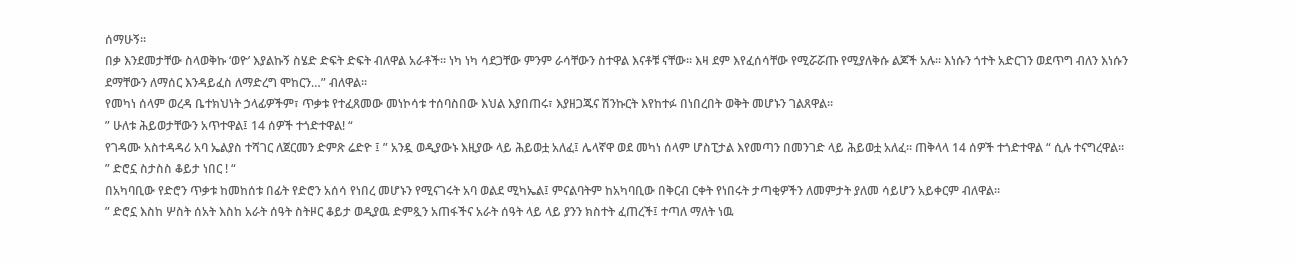ሰማሁኝ።
በቃ እንደመታቸው ስላወቅኩ ‘ወዮ’ እያልኩኝ ስሄድ ድፍት ድፍት ብለዋል አራቶች። ነካ ነካ ሳደጋቸው ምንም ራሳቸውን ስተዋል እናቶቹ ናቸው። እዛ ደም እየፈሰሳቸው የሚሯሯጡ የሚያለቅሱ ልጆች አሉ። እነሱን ጎተት አድርገን ወደጥግ ብለን እነሱን ደማቸውን ለማሰር እንዳይፈስ ለማድረግ ሞከርን…” ብለዋል።
የመካነ ሰላም ወረዳ ቤተክህነት ኃላፊዎችም፣ ጥቃቱ የተፈጸመው መነኮሳቱ ተሰባስበው እህል እያበጠሩ፣ እያዘጋጁና ሽንኩርት እየከተፉ በነበረበት ወቅት መሆኑን ገልጸዋል።
” ሁለቱ ሕይወታቸውን አጥተዋል፤ 14 ሰዎች ተጎድተዋል! “
የገዳሙ አስተዳዳሪ አባ ኤልያስ ተሻገር ለጀርመን ድምጽ ሬድዮ ፤ ” አንዷ ወዲያውኑ እዚያው ላይ ሕይወቷ አለፈ፤ ሌላኛዋ ወደ መካነ ሰላም ሆስፒታል እየመጣን በመንገድ ላይ ሕይወቷ አለፈ። ጠቅላላ 14 ሰዎች ተጎድተዋል “ ሲሉ ተናግረዋል።
” ድሮኗ ስታስስ ቆይታ ነበር ! “
በአካባቢው የድሮን ጥቃቱ ከመከሰቱ በፊት የድሮን አሰሳ የነበረ መሆኑን የሚናገሩት አባ ወልደ ሚካኤል፤ ምናልባትም ከአካባቢው በቅርብ ርቀት የነበሩት ታጣቂዎችን ለመምታት ያለመ ሳይሆን አይቀርም ብለዋል።
” ድሮኗ እስከ ሦስት ሰአት እስከ አራት ሰዓት ስትዞር ቆይታ ወዲያዉ ድምጿን አጠፋችና አራት ሰዓት ላይ ላይ ያንን ክስተት ፈጠረች፤ ተጣለ ማለት ነዉ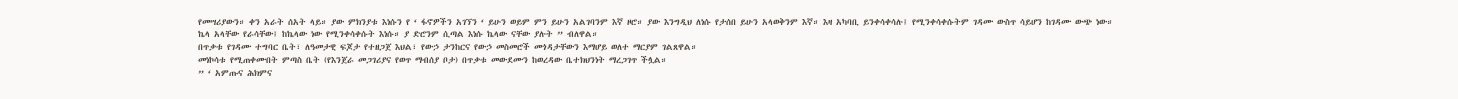የመሣሪያውን። ቀን አራት ሰአት ላይ። ያው ምክንያቱ እነሱን የ ‘ ፋኖዎችን አገኘን ‘ ይሁን ወይም ምን ይሁን አልገባንም እኛ ዞሮ። ያው እንግዲህ ለነሱ የታሰበ ይሁን አላወቅንም እኛ። እዛ አካባቢ ይንቀሳቀሳሉ፤ የሚንቀሳቀሱትም ገዳሙ ውስጥ ሳይሆን ከገዳሙ ውጭ ነው። ኬላ አላቸው የራሳቸው፤ ከኬላው ነው የሚንቀሳቀሱት እነሱ። ያ ድሮንም ሲጣል እነሱ ኬላው ናቸው ያሉት ” ብለዋል።
በጥቃቱ የገዳሙ ተግባር ቤት፣ ለዓመታዊ ፍጆታ የተዘጋጀ እህል፣ የውኃ ታንከርና የውኃ መስመሮች መጎዳታቸውን እማሆይ ወለተ ማርያም ገልጸዋል።
መነኮሳቱ የሚጠቀሙበት ምጣስ ቤት (የእንጀራ መጋገሪያና የወጥ ማብሰያ ቦታ) በጥቃቱ መውደሙን ከወረዳው ቤተክህንነት ማረጋገጥ ችሏል።
” ‘ አምጡና ሕክምና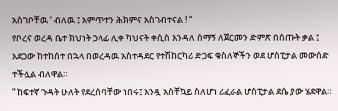አስገቦቸዉ ‘ ብለዉ ፤ አምጥተን ሕክምና አስገብተናል ! “
የቦረና ወረዳ ቤተ ክህነት ኃላፊ ሊቀ ካህናት ቀሲስ እንዳለ ሰማኝ ለጀርመን ድምጽ በሰጡት ቃል ፤ አደጋው ከተከሰተ በኋላ በወረዳዉ አስተዳደር የተሽከርካሪ ድጋፍ ቁስለኞችን ወደ ሆስፒታል መውሰድ ተችሏል ብለዋል።
” ከፍተኛ ጉዳት ሁለት የደረሰባቸው ነበሩ፤ አንዷ አስቸኳይ ስለሆነ ሪፈራል ሆስፒታል ደሴ ያው ሄደዋል።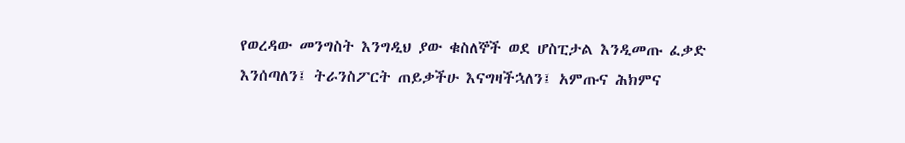የወረዳው መንግስት እንግዲህ ያው ቁስለኞች ወደ ሆስፒታል እንዲመጡ ፈቃድ እንሰጣለን፤ ትራንስፖርት ጠይቃችሁ እናግዛችኋለን፤ አምጡና ሕክምና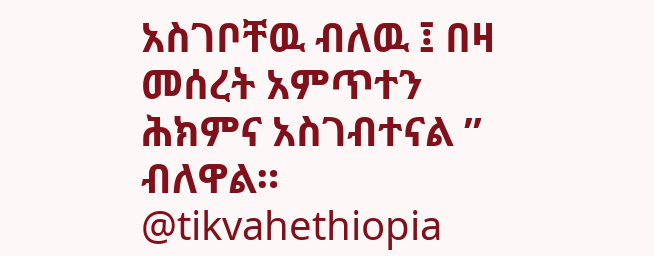አስገቦቸዉ ብለዉ ፤ በዛ መሰረት አምጥተን ሕክምና አስገብተናል ” ብለዋል።
@tikvahethiopia